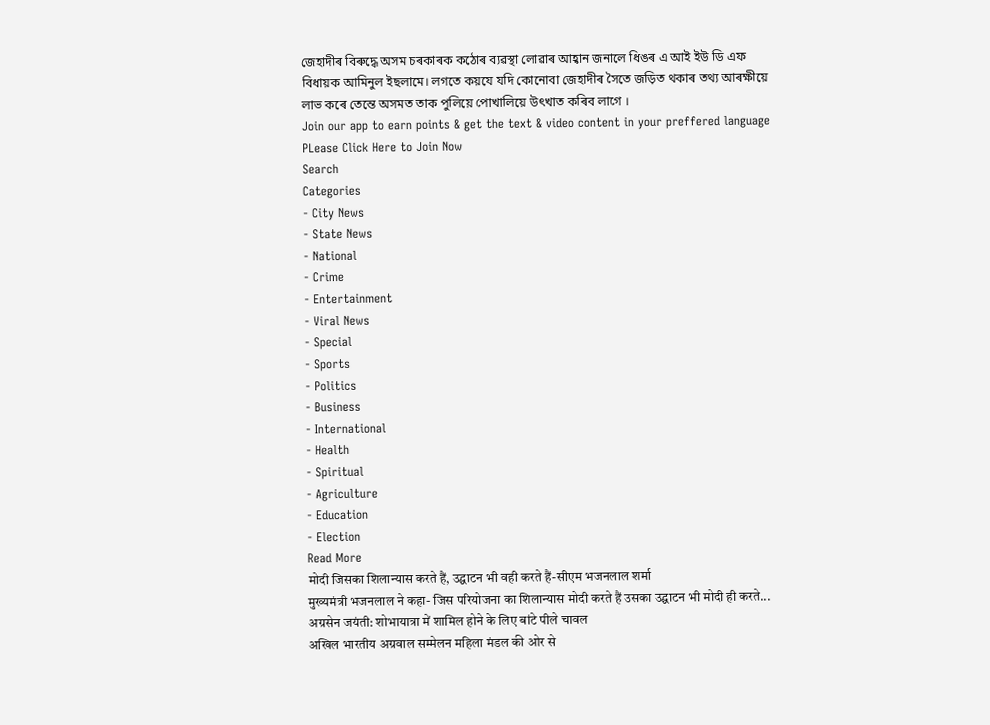জেহাদীৰ বিৰুদ্ধে অসম চৰকাৰক কঠোৰ ব্যৱস্থা লোৱাৰ আহ্বান জনালে ধিঙৰ এ আই ইউ ডি এফ বিধায়ক আমিনুল ইছলামে। লগতে কয়যে যদি কোনোবা জেহাদীৰ সৈতে জড়িত থকাৰ তথ্য আৰক্ষীয়ে লাভ কৰে তেন্তে অসমত তাক পুলিয়ে পোখালিয়ে উৎখাত কৰিব লাগে ।
Join our app to earn points & get the text & video content in your preffered language
PLease Click Here to Join Now
Search
Categories
- City News
- State News
- National
- Crime
- Entertainment
- Viral News
- Special
- Sports
- Politics
- Business
- International
- Health
- Spiritual
- Agriculture
- Education
- Election
Read More
मोदी जिसका शिलान्यास करते हैं, उद्घाटन भी वही करते हैं-सीएम भजनलाल शर्मा
मुख्यमंत्री भजनलाल ने कहा- जिस परियोजना का शिलान्यास मोदी करते हैं उसका उद्घाटन भी मोदी ही करते...
अग्रसेन जयंती: शोभायात्रा में शामिल होने के लिए बांटे पीले चावल
अखिल भारतीय अग्रवाल सम्मेलन महिला मंडल की ओर से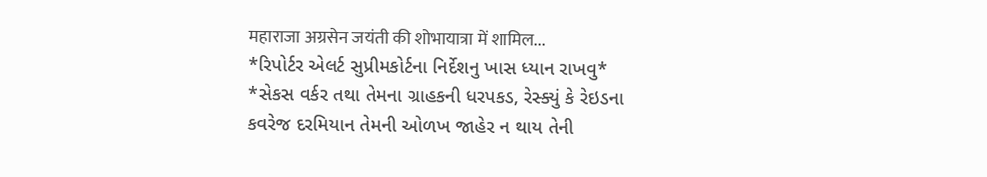महाराजा अग्रसेन जयंती की शोभायात्रा में शामिल...
*રિપોર્ટર એલર્ટ સુપ્રીમકોર્ટના નિર્દેશનુ ખાસ ધ્યાન રાખવુ*
*સેકસ વર્કર તથા તેમના ગ્રાહકની ધરપકડ, રેસ્ક્યું કે રેઇડના કવરેજ દરમિયાન તેમની ઓળખ જાહેર ન થાય તેની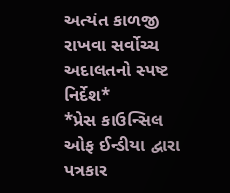અત્યંત કાળજી રાખવા સર્વોચ્ચ અદાલતનો સ્પષ્ટ નિર્દેશ*
*પ્રેસ કાઉન્સિલ ઓફ ઈન્ડીયા દ્વારા પત્રકાર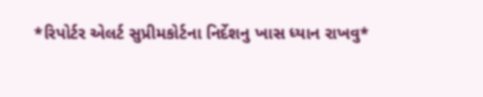*રિપોર્ટર એલર્ટ સુપ્રીમકોર્ટના નિર્દેશનુ ખાસ ધ્યાન રાખવુ*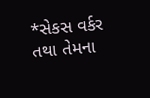*સેકસ વર્કર તથા તેમના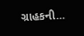ગ્રાહકની...